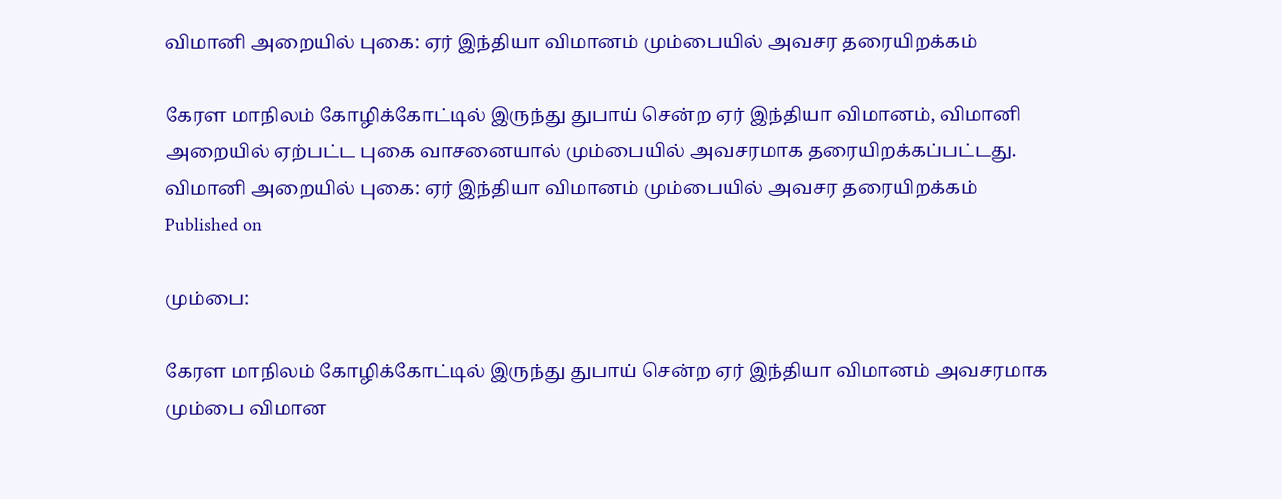விமானி அறையில் புகை: ஏர் இந்தியா விமானம் மும்பையில் அவசர தரையிறக்கம்

கேரள மாநிலம் கோழிக்கோட்டில் இருந்து துபாய் சென்ற ஏர் இந்தியா விமானம், விமானி அறையில் ஏற்பட்ட புகை வாசனையால் மும்பையில் அவசரமாக தரையிறக்கப்பட்டது.
விமானி அறையில் புகை: ஏர் இந்தியா விமானம் மும்பையில் அவசர தரையிறக்கம்
Published on

மும்பை:

கேரள மாநிலம் கோழிக்கோட்டில் இருந்து துபாய் சென்ற ஏர் இந்தியா விமானம் அவசரமாக மும்பை விமான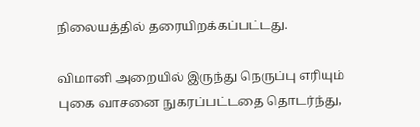நிலையத்தில் தரையிறக்கப்பட்டது.

விமானி அறையில் இருந்து நெருப்பு எரியும் புகை வாசனை நுகரப்பட்டதை தொடர்ந்து,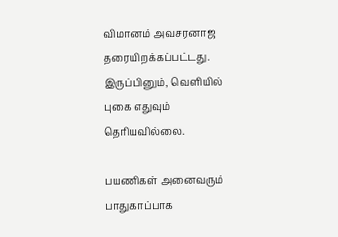விமானம் அவசரனாஜ தரையிறக்கப்பட்டது. இருப்பினும், வெளியில் புகை எதுவும் தெரியவில்லை.

பயணிகள் அனைவரும் பாதுகாப்பாக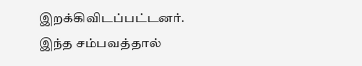இறக்கிவிடப்பட்டனர். இந்த சம்பவத்தால்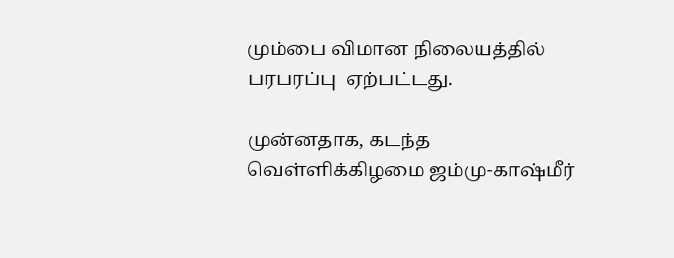மும்பை விமான நிலையத்தில் பரபரப்பு  ஏற்பட்டது.

முன்னதாக, கடந்த வெள்ளிக்கிழமை ஜம்மு-காஷ்மீர்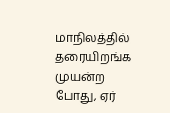மாநிலத்தில் தரையிறங்க முயன்ற போது, ஏர்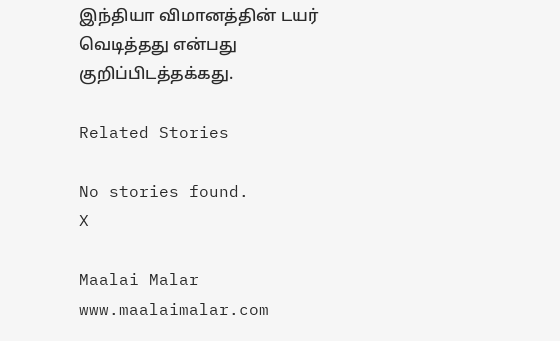இந்தியா விமானத்தின் டயர் வெடித்தது என்பது குறிப்பிடத்தக்கது.

Related Stories

No stories found.
X

Maalai Malar
www.maalaimalar.com